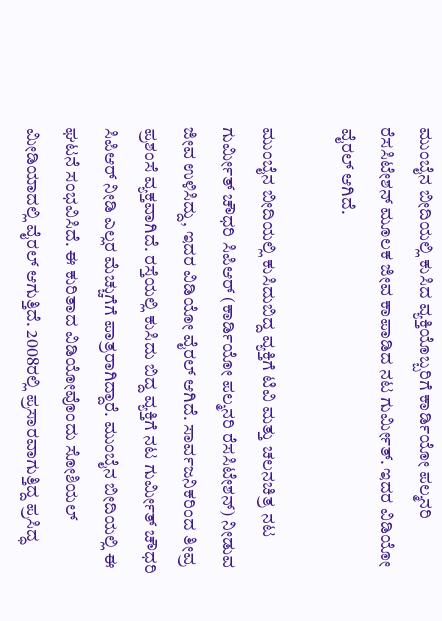ಮುಂಬೈನ ಬೀದಿಯಲ್ಲಿ ಕುಸಿದ ವ್ಯಕ್ತಿಯೊಬ್ಬರಿಗೆ ಕಾರ್ಡಿಯೋ ಪಲ್ಮನರಿ ರೆಸಸಿಟೇಶನ್ ಮೂಲಕ ಜೀವ ಕಾಪಾಡಿದ ನಟ ಗುರ್ಮೀತ್. ಇದರ ವಿಡಿಯೋ ವೈರಲ್ ಆಗಿದೆ.

ಮುಂಬೈನ ಬೀದಿಯಲ್ಲಿ ಕುಸಿದುಬಿದ್ದ ವ್ಯಕ್ತಿಗೆ ಟಿವಿ ಮತ್ತು ಚಲನಚಿತ್ರ ನಟ ಗುರ್ಮೀತ್ ಚೌಧರಿ ಸಿಪಿಆರ್ (ಕಾರ್ಡಿಯೋ ಪಲ್ಮನರಿ ರೆಸಸಿಟೇಶನ್) ನೀಡುವ ಜೀವ ಉಳಿಸಿದ್ದು, ಇದರ ವಿಡಿಯೋ ವೈರಲ್ ಆಗಿದೆ. ಸಾರ್ವಜನಿಕರಿಂದ ತೀವ್ರ ಪ್ರಶಂಸೆ ವ್ಯಕ್ತವಾಗಿದೆ. ರಸ್ತೆಯಲ್ಲಿ ಕುಸಿದು ಬಿದ್ದ ವ್ಯಕ್ತಿಗೆ ನಟ ಗುರ್ಮೀತ್ ಚೌಧರಿ ಸಿಪಿಆರ್ ನೀಡಿ ಎಲ್ಲರ ಮೆಚ್ಚುಗೆಗೆ ಪಾತ್ರರಾಗಿದ್ದಾರೆ. ಮುಂಬೈನ ಬೀದಿಯಲ್ಲಿ ಈ ಘಟನೆ ಸಂಭವಿಸಿದೆ. ಈ ಕುರಿತಾದ ವಿಡಿಯೋವೊಂದು ಸೋಶಿಯಲ್ ಮೀಡಿಯಾದಲ್ಲಿ ವೈರಲ್ ಆಗುತ್ತಿದೆ. 2008ರಲ್ಲಿ ಪ್ರಸಾರವಾಗುತ್ತಿದ್ದ ಪ್ರಸಿದ್ಧ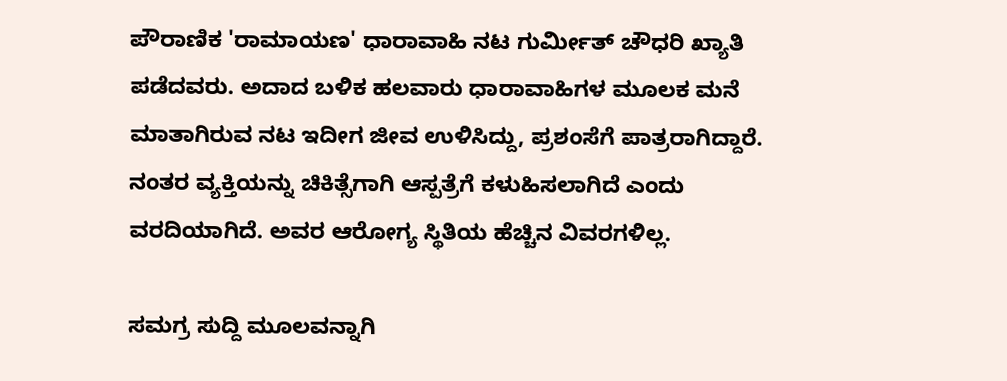ಪೌರಾಣಿಕ 'ರಾಮಾಯಣ' ಧಾರಾವಾಹಿ ನಟ ಗುರ್ಮೀತ್ ಚೌಧರಿ ಖ್ಯಾತಿ ಪಡೆದವರು. ಅದಾದ ಬಳಿಕ ಹಲವಾರು ಧಾರಾವಾಹಿಗಳ ಮೂಲಕ ಮನೆ ಮಾತಾಗಿರುವ ನಟ ಇದೀಗ ಜೀವ ಉಳಿಸಿದ್ದು, ಪ್ರಶಂಸೆಗೆ ಪಾತ್ರರಾಗಿದ್ದಾರೆ. ನಂತರ ವ್ಯಕ್ತಿಯನ್ನು ಚಿಕಿತ್ಸೆಗಾಗಿ ಆಸ್ಪತ್ರೆಗೆ ಕಳುಹಿಸಲಾಗಿದೆ ಎಂದು ವರದಿಯಾಗಿದೆ. ಅವರ ಆರೋಗ್ಯ ಸ್ಥಿತಿಯ ಹೆಚ್ಚಿನ ವಿವರಗಳಿಲ್ಲ.

ಸಮಗ್ರ ಸುದ್ದಿ ಮೂಲವನ್ನಾಗಿ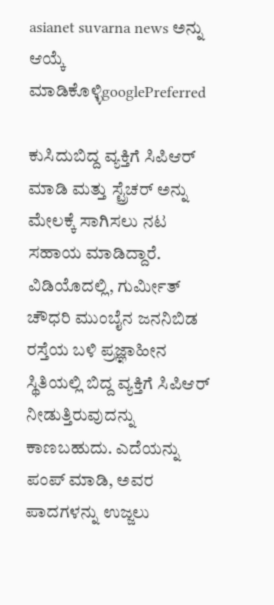asianet suvarna news ಅನ್ನು ಆಯ್ಕೆ ಮಾಡಿಕೊಳ್ಳಿgooglePreferred

ಕುಸಿದುಬಿದ್ದ ವ್ಯಕ್ತಿಗೆ ಸಿಪಿಆರ್ ಮಾಡಿ ಮತ್ತು ಸ್ಟ್ರೆಚರ್ ಅನ್ನು ಮೇಲಕ್ಕೆ ಸಾಗಿಸಲು ನಟ ಸಹಾಯ ಮಾಡಿದ್ದಾರೆ. ವಿಡಿಯೊದಲ್ಲಿ, ಗುರ್ಮೀತ್ ಚೌಧರಿ ಮುಂಬೈನ ಜನನಿಬಿಡ ರಸ್ತೆಯ ಬಳಿ ಪ್ರಜ್ಞಾಹೀನ ಸ್ಥಿತಿಯಲ್ಲಿ ಬಿದ್ದ ವ್ಯಕ್ತಿಗೆ ಸಿಪಿಆರ್ ನೀಡುತ್ತಿರುವುದನ್ನು ಕಾಣಬಹುದು. ಎದೆಯನ್ನು ಪಂಪ್ ಮಾಡಿ, ಅವರ ಪಾದಗಳನ್ನು ಉಜ್ಜಲು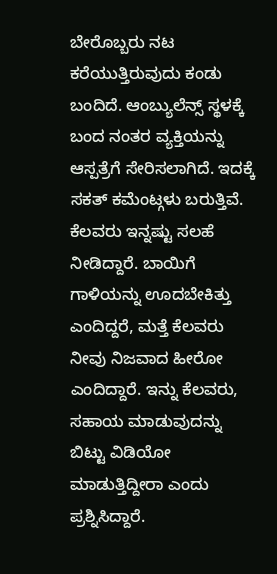ಬೇರೊಬ್ಬರು ನಟ ಕರೆಯುತ್ತಿರುವುದು ಕಂಡು ಬಂದಿದೆ. ಆಂಬ್ಯುಲೆನ್ಸ್ ಸ್ಥಳಕ್ಕೆ ಬಂದ ನಂತರ ವ್ಯಕ್ತಿಯನ್ನು ಆಸ್ಪತ್ರೆಗೆ ಸೇರಿಸಲಾಗಿದೆ. ಇದಕ್ಕೆ ಸಕತ್ ಕಮೆಂಟ್ಗಳು ಬರುತ್ತಿವೆ. ಕೆಲವರು ಇನ್ನಷ್ಟು ಸಲಹೆ ನೀಡಿದ್ದಾರೆ. ಬಾಯಿಗೆ ಗಾಳಿಯನ್ನು ಊದಬೇಕಿತ್ತು ಎಂದಿದ್ದರೆ, ಮತ್ತೆ ಕೆಲವರು ನೀವು ನಿಜವಾದ ಹೀರೋ ಎಂದಿದ್ದಾರೆ. ಇನ್ನು ಕೆಲವರು, ಸಹಾಯ ಮಾಡುವುದನ್ನು ಬಿಟ್ಟು ವಿಡಿಯೋ ಮಾಡುತ್ತಿದ್ದೀರಾ ಎಂದು ಪ್ರಶ್ನಿಸಿದ್ದಾರೆ.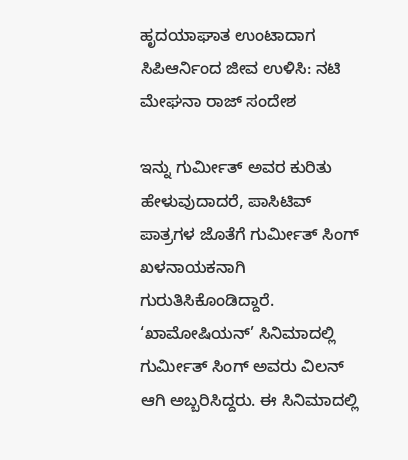ಹೃದಯಾಘಾತ ಉಂಟಾದಾಗ ಸಿಪಿಆರ್ನಿಂದ ಜೀವ ಉಳಿಸಿ: ನಟಿ ಮೇಘನಾ ರಾಜ್ ಸಂದೇಶ

ಇನ್ನು ಗುರ್ಮೀತ್ ಅವರ ಕುರಿತು ಹೇಳುವುದಾದರೆ, ಪಾಸಿಟಿವ್ ಪಾತ್ರಗಳ ಜೊತೆಗೆ ಗುರ್ಮೀತ್ ಸಿಂಗ್ ಖಳನಾಯಕನಾಗಿ ಗುರುತಿಸಿಕೊಂಡಿದ್ದಾರೆ. ‘ಖಾಮೋಷಿಯನ್’ ಸಿನಿಮಾದಲ್ಲಿ ಗುರ್ಮೀತ್ ಸಿಂಗ್ ಅವರು ವಿಲನ್ ಆಗಿ ಅಬ್ಬರಿಸಿದ್ದರು. ಈ ಸಿನಿಮಾದಲ್ಲಿ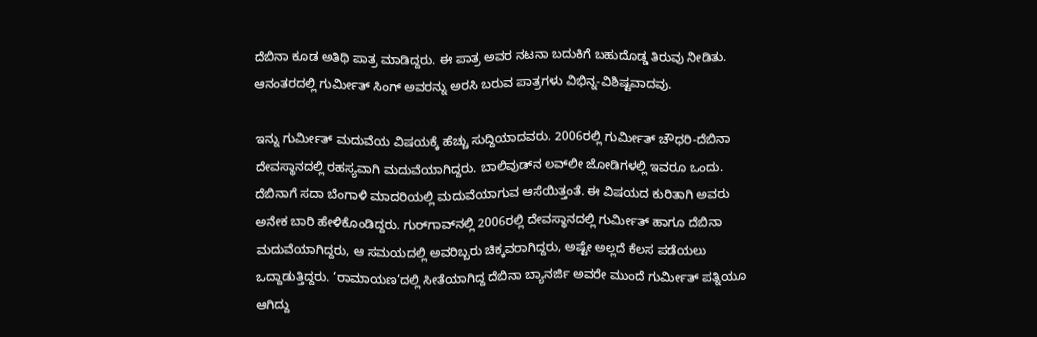ದೆಬಿನಾ ಕೂಡ ಅತಿಥಿ ಪಾತ್ರ ಮಾಡಿದ್ದರು. ಈ ಪಾತ್ರ ಅವರ ನಟನಾ ಬದುಕಿಗೆ ಬಹುದೊಡ್ಡ ತಿರುವು ನೀಡಿತು. ಆನಂತರದಲ್ಲಿ ಗುರ್ಮೀತ್ ಸಿಂಗ್ ಅವರನ್ನು ಅರಸಿ ಬರುವ ಪಾತ್ರಗಳು ವಿಭಿನ್ನ-ವಿಶಿಷ್ಟವಾದವು.

ಇನ್ನು ಗುರ್ಮೀತ್ ಮದುವೆಯ ವಿಷಯಕ್ಕೆ ಹೆಚ್ಚು ಸುದ್ದಿಯಾದವರು. 2006ರಲ್ಲಿ ಗುರ್ಮೀತ್ ಚೌಧರಿ-ದೆಬಿನಾ ದೇವಸ್ಥಾನದಲ್ಲಿ ರಹಸ್ಯವಾಗಿ ಮದುವೆಯಾಗಿದ್ದರು. ಬಾಲಿವುಡ್‌ನ ಲವ್‌ಲೀ ಜೋಡಿಗಳಲ್ಲಿ ಇವರೂ ಒಂದು. ದೆಬಿನಾಗೆ ಸದಾ ಬೆಂಗಾಳಿ ಮಾದರಿಯಲ್ಲಿ ಮದುವೆಯಾಗುವ ಆಸೆಯಿತ್ತಂತೆ. ಈ ವಿಷಯದ ಕುರಿತಾಗಿ ಅವರು ಅನೇಕ ಬಾರಿ ಹೇಳಿಕೊಂಡಿದ್ದರು. ಗುರ್‌ಗಾವ್‌ನಲ್ಲಿ 2006ರಲ್ಲಿ ದೇವಸ್ಥಾನದಲ್ಲಿ ಗುರ್ಮೀತ್ ಹಾಗೂ ದೆಬಿನಾ ಮದುವೆಯಾಗಿದ್ದರು, ಆ ಸಮಯದಲ್ಲಿ ಅವರಿಬ್ಬರು ಚಿಕ್ಕವರಾಗಿದ್ದರು, ಅಷ್ಟೇ ಅಲ್ಲದೆ ಕೆಲಸ ಪಡೆಯಲು ಒದ್ದಾಡುತ್ತಿದ್ದರು. ‘ರಾಮಾಯಣ’ದಲ್ಲಿ ಸೀತೆಯಾಗಿದ್ದ ದೆಬಿನಾ ಬ್ಯಾನರ್ಜಿ ಅವರೇ ಮುಂದೆ ಗುರ್ಮೀತ್ ಪತ್ನಿಯೂ ಆಗಿದ್ದು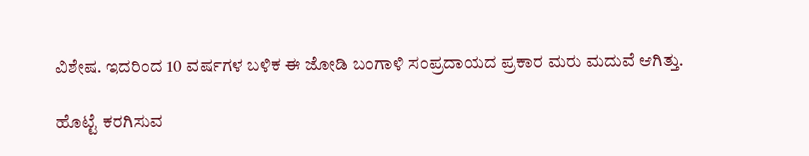ವಿಶೇಷ. ಇದರಿಂದ 10 ವರ್ಷಗಳ ಬಳಿಕ ಈ ಜೋಡಿ ಬಂಗಾಳಿ ಸಂಪ್ರದಾಯದ ಪ್ರಕಾರ ಮರು ಮದುವೆ ಆಗಿತ್ತು.

ಹೊಟ್ಟೆ ಕರಗಿಸುವ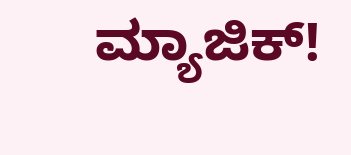ಮ್ಯಾಜಿಕ್!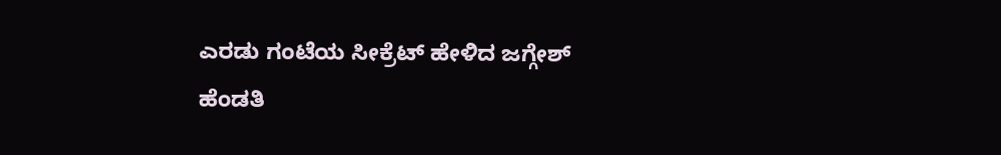ಎರಡು ಗಂಟೆಯ ಸೀಕ್ರೆಟ್ ಹೇಳಿದ ಜಗ್ಗೇಶ್ ಹೆಂಡತಿ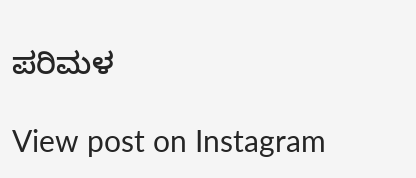ಪರಿಮಳ

View post on Instagram